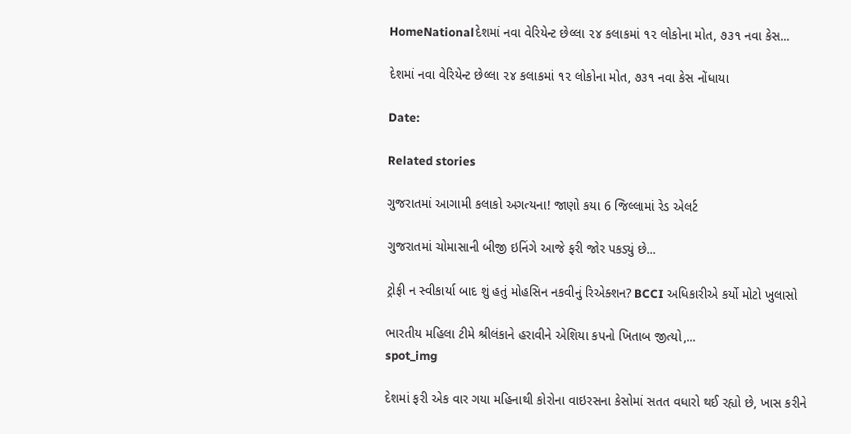HomeNationalદેશમાં નવા વેરિયેન્ટ છેલ્લા ૨૪ કલાકમાં ૧૨ લોકોના મોત, ૭૩૧ નવા કેસ...

દેશમાં નવા વેરિયેન્ટ છેલ્લા ૨૪ કલાકમાં ૧૨ લોકોના મોત, ૭૩૧ નવા કેસ નોંધાયા

Date:

Related stories

ગુજરાતમાં આગામી કલાકો અગત્યના! જાણો કયા 6 જિલ્લામાં રેડ એલર્ટ

ગુજરાતમાં ચોમાસાની બીજી ઇનિંગે આજે ફરી જોર પકડ્યું છે...

ટ્રોફી ન સ્વીકાર્યા બાદ શું હતું મોહસિન નકવીનું રિએક્શન? BCCI અધિકારીએ કર્યો મોટો ખુલાસો

ભારતીય મહિલા ટીમે શ્રીલંકાને હરાવીને એશિયા કપનો ખિતાબ જીત્યો,...
spot_img

દેશમાં ફરી એક વાર ગયા મહિનાથી કોરોના વાઇરસના કેસોમાં સતત વધારો થઈ રહ્યો છે, ખાસ કરીને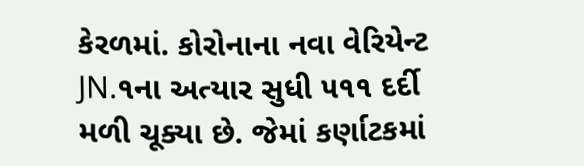કેરળમાં. કોરોનાના નવા વેરિયેન્ટ JN.૧ના અત્યાર સુધી ૫૧૧ દર્દી મળી ચૂક્યા છે. જેમાં કર્ણાટકમાં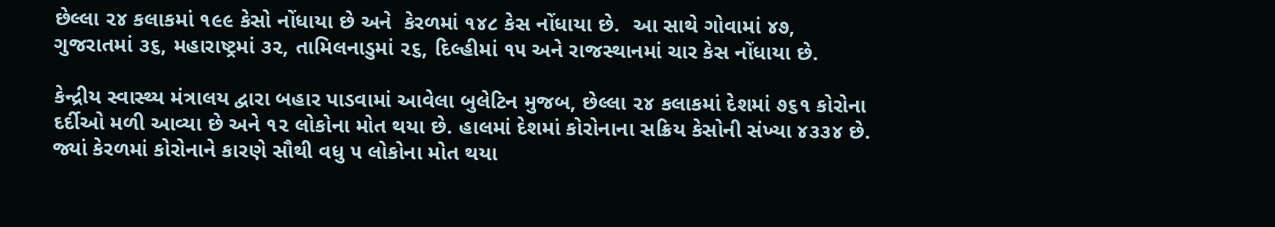છેલ્લા ૨૪ કલાકમાં ૧૯૯ કેસો નોંધાયા છે અને  કેરળમાં ૧૪૮ કેસ નોંધાયા છે.  આ સાથે ગોવામાં ૪૭, ગુજરાતમાં ૩૬, મહારાષ્ટ્રમાં ૩૨, તામિલનાડુમાં ૨૬, દિલ્હીમાં ૧૫ અને રાજસ્થાનમાં ચાર કેસ નોંધાયા છે.

કેન્દ્રીય સ્વાસ્થ્ય મંત્રાલય દ્વારા બહાર પાડવામાં આવેલા બુલેટિન મુજબ, છેલ્લા ૨૪ કલાકમાં દેશમાં ૭૬૧ કોરોના દર્દીઓ મળી આવ્યા છે અને ૧૨ લોકોના મોત થયા છે. હાલમાં દેશમાં કોરોનાના સક્રિય કેસોની સંખ્યા ૪૩૩૪ છે. જ્યાં કેરળમાં કોરોનાને કારણે સૌથી વધુ ૫ લોકોના મોત થયા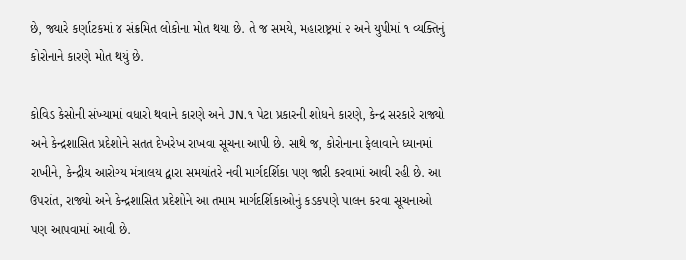છે, જ્યારે કર્ણાટકમાં ૪ સંક્રમિત લોકોના મોત થયા છે. તે જ સમયે, મહારાષ્ટ્રમાં ૨ અને યુપીમાં ૧ વ્યક્તિનું કોરોનાને કારણે મોત થયું છે.

કોવિડ કેસોની સંખ્યામાં વધારો થવાને કારણે અને JN.૧ પેટા પ્રકારની શોધને કારણે, કેન્દ્ર સરકારે રાજ્યો અને કેન્દ્રશાસિત પ્રદેશોને સતત દેખરેખ રાખવા સૂચના આપી છે. સાથે જ, કોરોનાના ફેલાવાને ધ્યાનમાં રાખીને, કેન્દ્રીય આરોગ્ય મંત્રાલય દ્વારા સમયાંતરે નવી માર્ગદર્શિકા પણ જારી કરવામાં આવી રહી છે. આ ઉપરાંત, રાજ્યો અને કેન્દ્રશાસિત પ્રદેશોને આ તમામ માર્ગદર્શિકાઓનું કડકપણે પાલન કરવા સૂચનાઓ પણ આપવામાં આવી છે.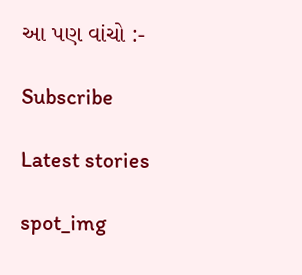આ પણ વાંચો :-

Subscribe

Latest stories

spot_img